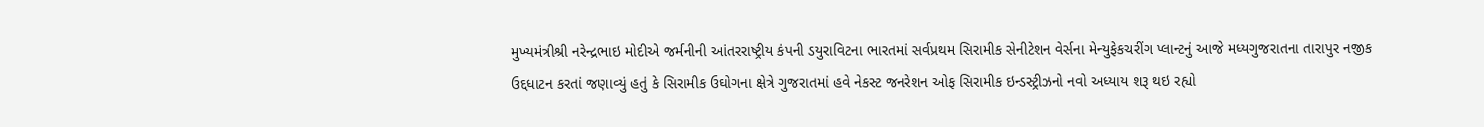મુખ્યમંત્રીશ્રી નરેન્દ્રભાઇ મોદીએ જર્મનીની આંતરરાષ્ટ્રીય કંપની ડયુરાવિટના ભારતમાં સર્વપ્રથમ સિરામીક સેનીટેશન વેર્સના મેન્યુફેકચરીંગ પ્લાન્ટનું આજે મધ્યગુજરાતના તારાપુર નજીક ઉદ્દધાટન કરતાં જણાવ્યું હતું કે સિરામીક ઉઘોગના ક્ષેત્રે ગુજરાતમાં હવે નેકસ્ટ જનરેશન ઓફ સિરામીક ઇન્ડસ્ટ્રીઝનો નવો અધ્યાય શરૂ થઇ રહ્યો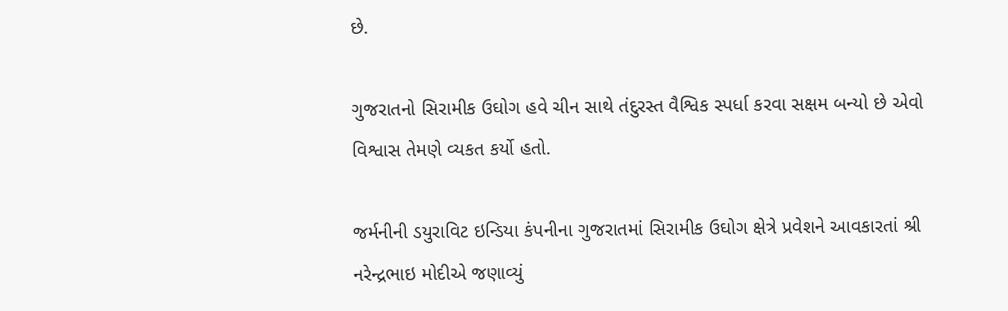છે.

ગુજરાતનો સિરામીક ઉઘોગ હવે ચીન સાથે તંદુરસ્ત વૈશ્વિક સ્પર્ધા કરવા સક્ષમ બન્યો છે એવો વિશ્વાસ તેમણે વ્યકત કર્યો હતો.

જર્મનીની ડયુરાવિટ ઇન્ડિયા કંપનીના ગુજરાતમાં સિરામીક ઉઘોગ ક્ષેત્રે પ્રવેશને આવકારતાં શ્રી નરેન્દ્રભાઇ મોદીએ જણાવ્યું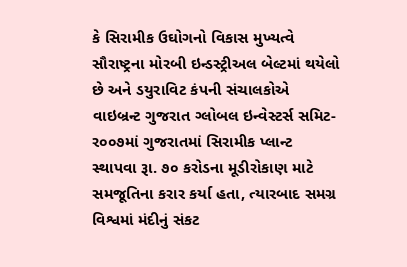કે સિરામીક ઉઘોગનો વિકાસ મુખ્યત્વે સૌરાષ્ટ્રના મોરબી ઇન્ડસ્ટ્રીઅલ બેલ્ટમાં થયેલો છે અને ડયુરાવિટ કંપની સંચાલકોએ વાઇબ્રન્ટ ગુજરાત ગ્લોબલ ઇન્વેસ્ટર્સ સમિટ-ર૦૦૭માં ગુજરાતમાં સિરામીક પ્લાન્ટ સ્થાપવા રૂા. ૭૦ કરોડના મૂડીરોકાણ માટે સમજૂતિના કરાર કર્યા હતા, ત્યારબાદ સમગ્ર વિશ્વમાં મંદીનું સંકટ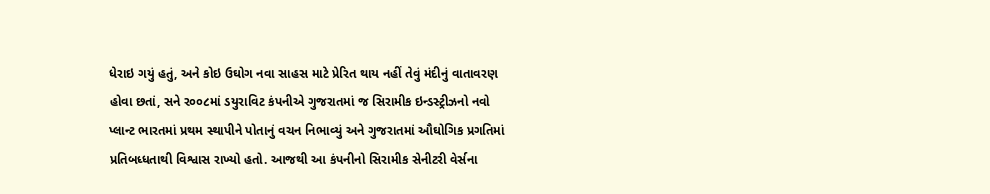ધેરાઇ ગયું હતું, અને કોઇ ઉઘોગ નવા સાહસ માટે પ્રેરિત થાય નહીં તેવું મંદીનું વાતાવરણ હોવા છતાં, સને ર૦૦૮માં ડયુરાવિટ કંપનીએ ગુજરાતમાં જ સિરામીક ઇન્ડસ્ટ્રીઝનો નવો પ્લાન્ટ ભારતમાં પ્રથમ સ્થાપીને પોતાનું વચન નિભાવ્યું અને ગુજરાતમાં ઔઘોગિક પ્રગતિમાં પ્રતિબધ્ધતાથી વિશ્વાસ રાખ્યો હતો. આજથી આ કંપનીનો સિરામીક સેનીટરી વેર્સના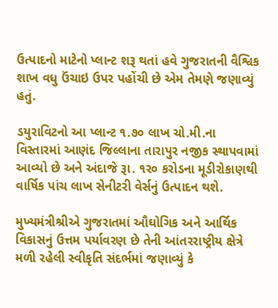ઉત્પાદનો માટેનો પ્લાન્ટ શરૂ થતાં હવે ગુજરાતની વૈશ્વિક શાખ વધુ ઉંચાઇ ઉપર પહોંચી છે એમ તેમણે જણાવ્યું હતું.

ડયુરાવિટનો આ પ્લાન્ટ ૧.૭૦ લાખ ચો.મી.ના વિસ્તારમાં આણંદ જિલ્લાના તારાપુર નજીક સ્થાપવામાં આવ્યો છે અને અંદાજે રૂા. ૧ર૦ કરોડના મૂડીરોકાણથી વાર્ષિક પાંચ લાખ સેનીટરી વેર્સનું ઉત્પાદન થશે.

મુખ્યમંત્રીશ્રીએ ગુજરાતમાં ઔઘોગિક અને આર્થિક વિકાસનું ઉત્તમ પર્યાવરણ છે તેની આંતરરાષ્ટ્રીય ક્ષેત્રે મળી રહેલી સ્વીકૃતિ સંદર્ભમાં જણાવ્યું કે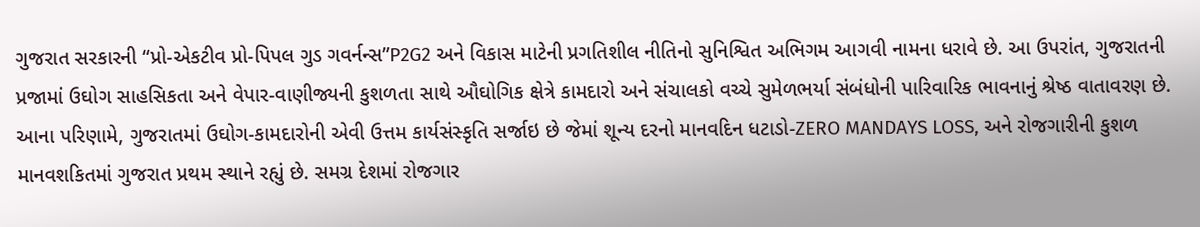ગુજરાત સરકારની “પ્રો-એકટીવ પ્રો-પિપલ ગુડ ગવર્નન્સ”P2G2 અને વિકાસ માટેની પ્રગતિશીલ નીતિનો સુનિશ્વિત અભિગમ આગવી નામના ધરાવે છે. આ ઉપરાંત, ગુજરાતની પ્રજામાં ઉઘોગ સાહસિકતા અને વેપાર-વાણીજ્યની કુશળતા સાથે ઔઘોગિક ક્ષેત્રે કામદારો અને સંચાલકો વચ્ચે સુમેળભર્યા સંબંધોની પારિવારિક ભાવનાનું શ્રેષ્ઠ વાતાવરણ છે. આના પરિણામે, ગુજરાતમાં ઉઘોગ-કામદારોની એવી ઉત્તમ કાર્યસંસ્કૃતિ સર્જાઇ છે જેમાં શૂન્ય દરનો માનવદિન ધટાડો-ZERO MANDAYS LOSS, અને રોજગારીની કુશળ માનવશકિતમાં ગુજરાત પ્રથમ સ્થાને રહ્યું છે. સમગ્ર દેશમાં રોજગાર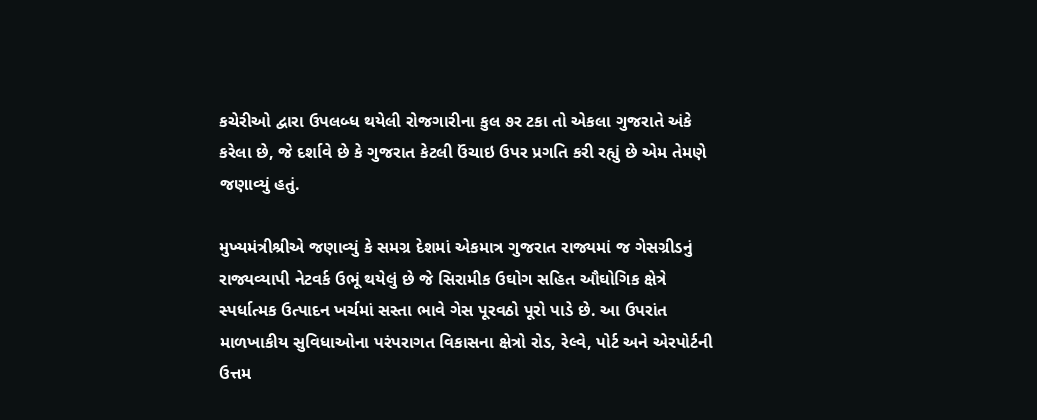કચેરીઓ દ્વારા ઉપલબ્ધ થયેલી રોજગારીના કુલ ૭ર ટકા તો એકલા ગુજરાતે અંકે કરેલા છે, જે દર્શાવે છે કે ગુજરાત કેટલી ઉંચાઇ ઉપર પ્રગતિ કરી રહ્યું છે એમ તેમણે જણાવ્યું હતું.

મુખ્યમંત્રીશ્રીએ જણાવ્યું કે સમગ્ર દેશમાં એકમાત્ર ગુજરાત રાજ્યમાં જ ગેસગ્રીડનું રાજ્યવ્યાપી નેટવર્ક ઉભૂં થયેલું છે જે સિરામીક ઉઘોગ સહિત ઔઘોગિક ક્ષેત્રે સ્પર્ધાત્મક ઉત્પાદન ખર્ચમાં સસ્તા ભાવે ગેસ પૂરવઠો પૂરો પાડે છે. આ ઉપરાંત માળખાકીય સુવિધાઓના પરંપરાગત વિકાસના ક્ષેત્રો રોડ, રેલ્વે, પોર્ટ અને એરપોર્ટની ઉત્તમ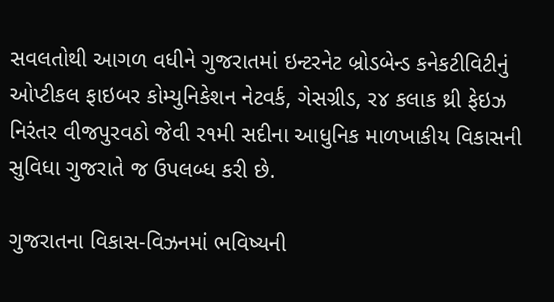સવલતોથી આગળ વધીને ગુજરાતમાં ઇન્ટરનેટ બ્રોડબેન્ડ કનેકટીવિટીનું ઓપ્ટીકલ ફાઇબર કોમ્યુનિકેશન નેટવર્ક, ગેસગ્રીડ, ર૪ કલાક થ્રી ફેઇઝ નિરંતર વીજપુરવઠો જેવી ર૧મી સદીના આધુનિક માળખાકીય વિકાસની સુવિધા ગુજરાતે જ ઉપલબ્ધ કરી છે.

ગુજરાતના વિકાસ-વિઝનમાં ભવિષ્યની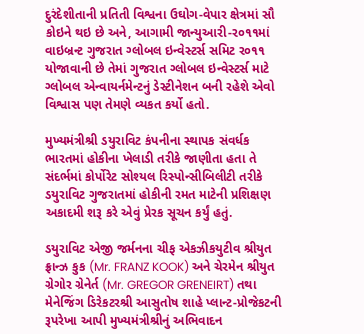દુરંદેશીતાની પ્રતિતી વિશ્વના ઉઘોગ-વેપાર ક્ષેત્રમાં સૌ કોઇને થઇ છે અને, આગામી જાન્યુઆરી-ર૦૧૧માં વાઇબ્રન્ટ ગુજરાત ગ્લોબલ ઇન્વેસ્ટર્સ સમિટ ર૦૧૧ યોજાવાની છે તેમાં ગુજરાત ગ્લોબલ ઇન્વેસ્ટર્સ માટે ગ્લોબલ એન્વાયર્નમેન્ટનું ડેસ્ટીનેશન બની રહેશે એવો વિશ્વાસ પણ તેમણે વ્યકત કર્યો હતો.

મુખ્યમંત્રીશ્રી ડયુરાવિટ કંપનીના સ્થાપક સંવર્ધક ભારતમાં હોકીના ખેલાડી તરીકે જાણીતા હતા તે સંદર્ભમાં કોર્પોરેટ સોશ્યલ રિસ્પોન્સીબિલીટી તરીકે ડયુરાવિટ ગુજરાતમાં હોકીની રમત માટેની પ્રશિક્ષણ અકાદમી શરૂ કરે એવું પ્રેરક સૂચન કર્યું હતું.

ડયુરાવિટ એજી જર્મનના ચીફ એકઝીકયુટીવ શ્રીયુત ફ્રાન્ઝ કુક (Mr. FRANZ KOOK) અને ચેરમેન શ્રીયુત ગ્રેગોર ગ્રેનેર્ત (Mr. GREGOR GRENEIRT) તથા મેનેજિંગ ડિરેકટરશ્રી આસુતોષ શાહે પ્લાન્ટ-પ્રોજેકટની રૂપરેખા આપી મુખ્યમંત્રીશ્રીનું અભિવાદન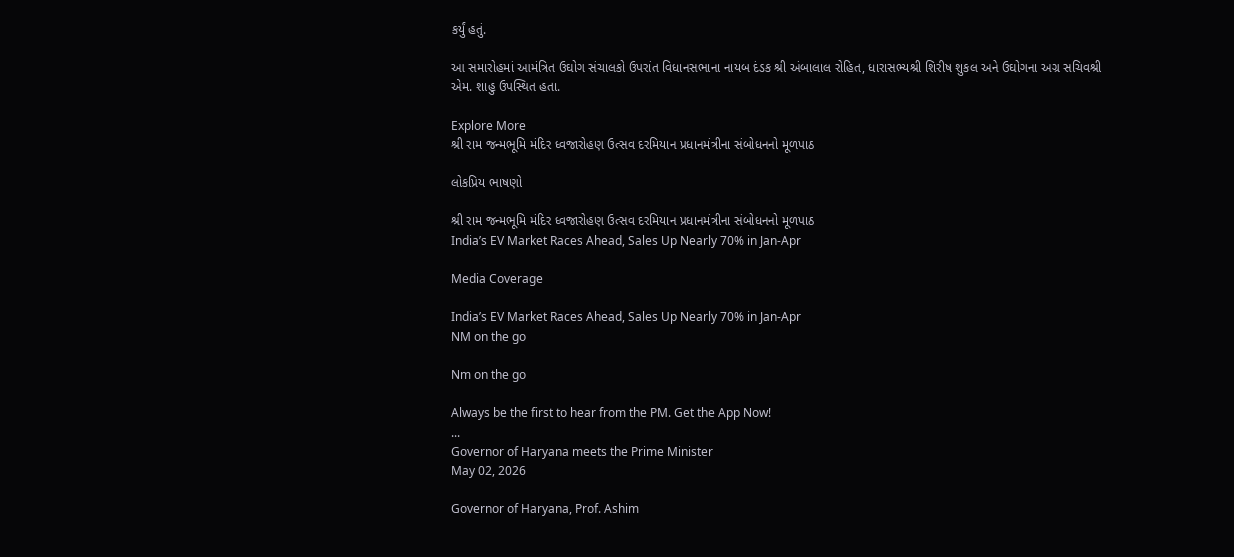કર્યું હતું.

આ સમારોહમાં આમંત્રિત ઉઘોગ સંચાલકો ઉપરાંત વિધાનસભાના નાયબ દંડક શ્રી અંબાલાલ રોહિત, ધારાસભ્યશ્રી શિરીષ શુકલ અને ઉઘોગના અગ્ર સચિવશ્રી એમ. શાહુ ઉપસ્થિત હતા.

Explore More
શ્રી રામ જન્મભૂમિ મંદિર ધ્વજારોહણ ઉત્સવ દરમિયાન પ્રધાનમંત્રીના સંબોધનનો મૂળપાઠ

લોકપ્રિય ભાષણો

શ્રી રામ જન્મભૂમિ મંદિર ધ્વજારોહણ ઉત્સવ દરમિયાન પ્રધાનમંત્રીના સંબોધનનો મૂળપાઠ
India’s EV Market Races Ahead, Sales Up Nearly 70% in Jan-Apr

Media Coverage

India’s EV Market Races Ahead, Sales Up Nearly 70% in Jan-Apr
NM on the go

Nm on the go

Always be the first to hear from the PM. Get the App Now!
...
Governor of Haryana meets the Prime Minister
May 02, 2026

Governor of Haryana, Prof. Ashim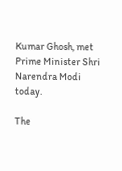Kumar Ghosh, met Prime Minister Shri Narendra Modi today.

The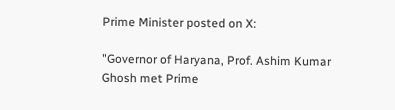Prime Minister posted on X:

"Governor of Haryana, Prof. Ashim Kumar Ghosh met Prime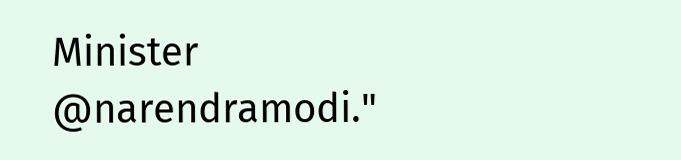Minister @narendramodi."